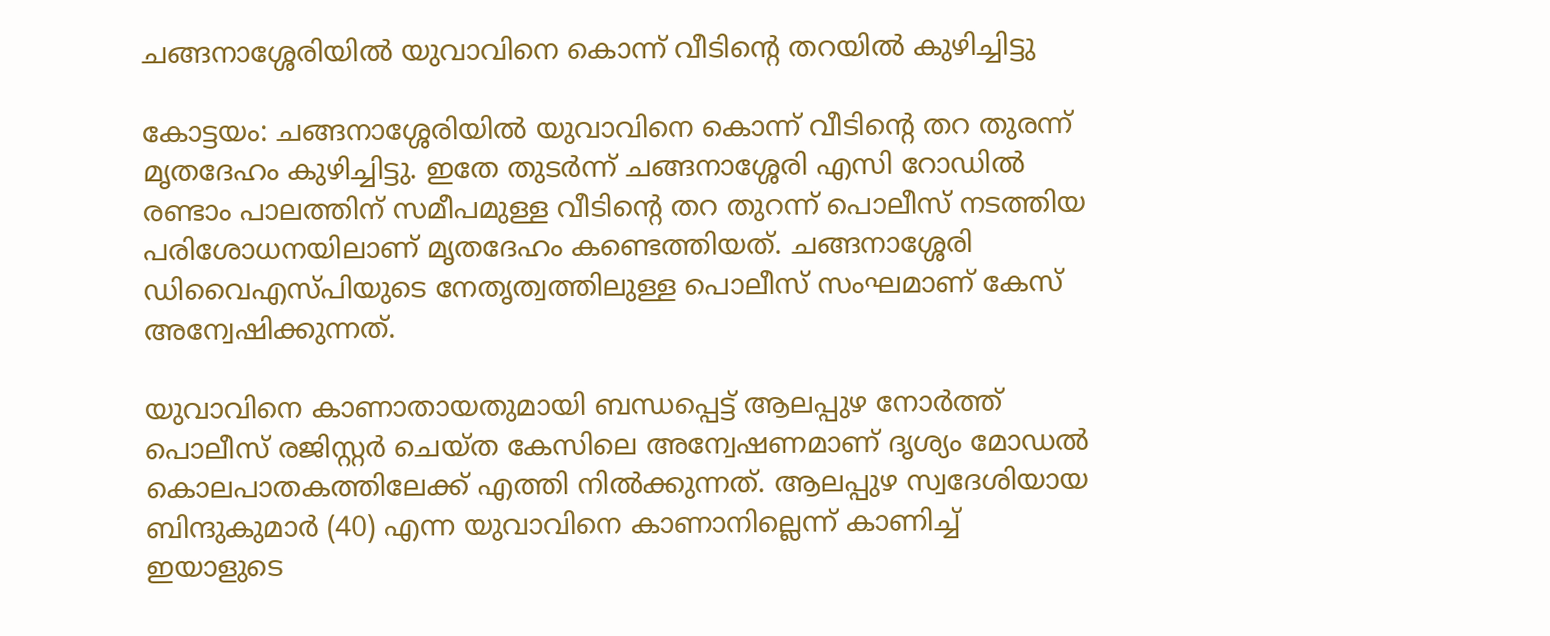ചങ്ങനാശ്ശേരിയില്‍ യുവാവിനെ കൊന്ന് വീടിന്റെ തറയില്‍ കുഴിച്ചിട്ടു

കോട്ടയം: ചങ്ങനാശ്ശേരിയില്‍ യുവാവിനെ കൊന്ന് വീടിന്റെ തറ തുരന്ന് മൃതദേഹം കുഴിച്ചിട്ടു. ഇതേ തുടര്‍ന്ന് ചങ്ങനാശ്ശേരി എസി റോഡില്‍ രണ്ടാം പാലത്തിന് സമീപമുള്ള വീടിന്റെ തറ തുറന്ന് പൊലീസ് നടത്തിയ പരിശോധനയിലാണ് മൃതദേഹം കണ്ടെത്തിയത്. ചങ്ങനാശ്ശേരി ഡിവൈഎസ്പിയുടെ നേതൃത്വത്തിലുള്ള പൊലീസ് സംഘമാണ് കേസ് അന്വേഷിക്കുന്നത്.

യുവാവിനെ കാണാതായതുമായി ബന്ധപ്പെട്ട് ആലപ്പുഴ നോര്‍ത്ത് പൊലീസ് രജിസ്റ്റര്‍ ചെയ്ത കേസിലെ അന്വേഷണമാണ് ദൃശ്യം മോഡല്‍ കൊലപാതകത്തിലേക്ക് എത്തി നില്‍ക്കുന്നത്. ആലപ്പുഴ സ്വദേശിയായ ബിന്ദുകുമാര്‍ (40) എന്ന യുവാവിനെ കാണാനില്ലെന്ന് കാണിച്ച് ഇയാളുടെ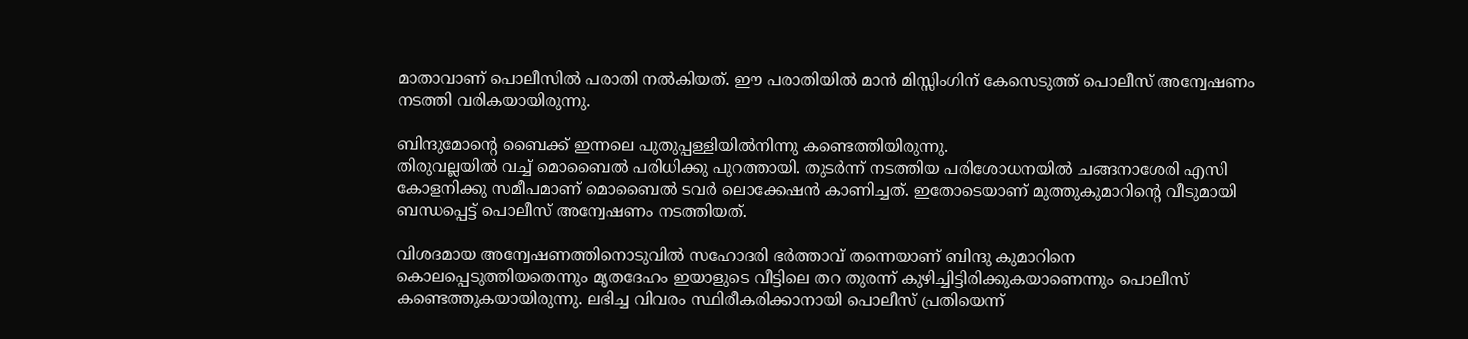മാതാവാണ് പൊലീസില്‍ പരാതി നല്‍കിയത്. ഈ പരാതിയില്‍ മാന്‍ മിസ്സിംഗിന് കേസെടുത്ത് പൊലീസ് അന്വേഷണം നടത്തി വരികയായിരുന്നു.

ബിന്ദുമോന്റെ ബൈക്ക് ഇന്നലെ പുതുപ്പള്ളിയില്‍നിന്നു കണ്ടെത്തിയിരുന്നു.
തിരുവല്ലയില്‍ വച്ച് മൊബൈല്‍ പരിധിക്കു പുറത്തായി. തുടര്‍ന്ന് നടത്തിയ പരിശോധനയില്‍ ചങ്ങനാശേരി എസി കോളനിക്കു സമീപമാണ് മൊബൈല്‍ ടവര്‍ ലൊക്കേഷന്‍ കാണിച്ചത്. ഇതോടെയാണ് മുത്തുകുമാറിന്റെ വീടുമായി ബന്ധപ്പെട്ട് പൊലീസ് അന്വേഷണം നടത്തിയത്.

വിശദമായ അന്വേഷണത്തിനൊടുവില്‍ സഹോദരി ഭര്‍ത്താവ് തന്നെയാണ് ബിന്ദു കുമാറിനെ കൊലപ്പെടുത്തിയതെന്നും മൃതദേഹം ഇയാളുടെ വീട്ടിലെ തറ തുരന്ന് കുഴിച്ചിട്ടിരിക്കുകയാണെന്നും പൊലീസ് കണ്ടെത്തുകയായിരുന്നു. ലഭിച്ച വിവരം സ്ഥിരീകരിക്കാനായി പൊലീസ് പ്രതിയെന്ന്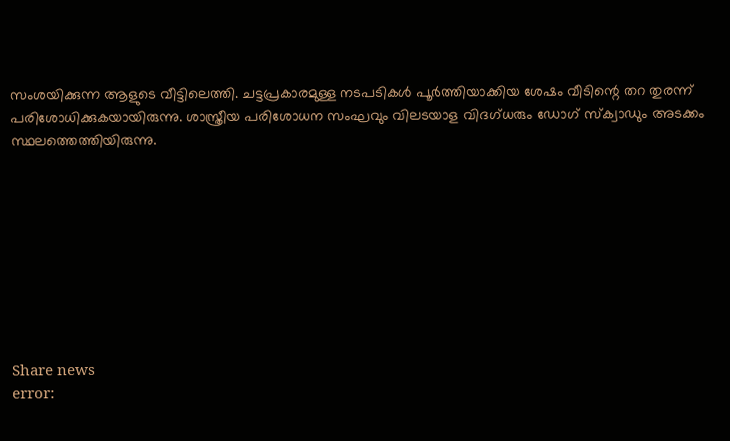സംശയിക്കുന്ന ആളുടെ വീട്ടിലെത്തി. ചട്ടപ്രകാരമുള്ള നടപടികള്‍ പൂര്‍ത്തിയാക്കിയ ശേഷം വീടിന്റെ തറ തുരന്ന് പരിശോധിക്കുകയായിരുന്നു. ശാസ്ത്രീയ പരിശോധന സംഘവും വിലടയാള വിദഗ്ധരും ഡോഗ് സ്‌ക്വാഡും അടക്കം സ്ഥലത്തെത്തിയിരുന്നു.









Share news
error: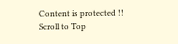Content is protected !!
Scroll to Top